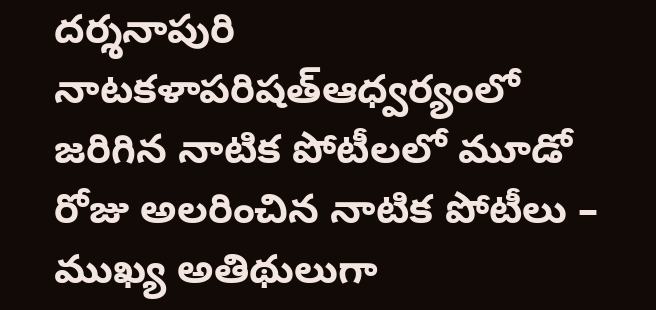దర్శనాపురి నాటకళాపరిషత్ఆధ్వర్యంలో జరిగిన నాటిక పోటీలలో మూడో రోజు అలరించిన నాటిక పోటీలు – ముఖ్య అతిథులుగా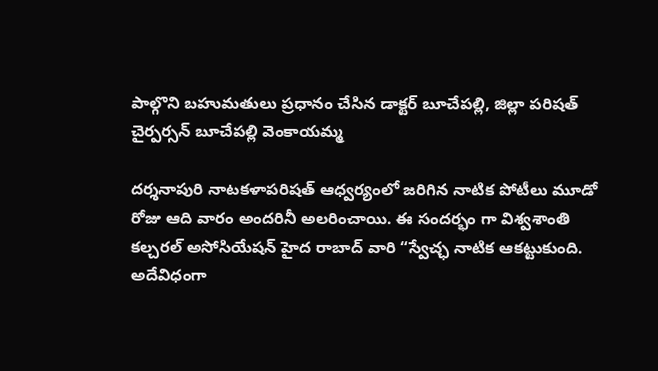పాల్గొని బహుమతులు ప్రధానం చేసిన డాక్టర్ బూచేపల్లి, జిల్లా పరిషత్ చైర్పర్సన్ బూచేపల్లి వెంకాయమ్మ

దర్శనాపురి నాటకళాపరిషత్ ఆధ్వర్యంలో జరిగిన నాటిక పోటీలు మూడో రోజు ఆది వారం అందరినీ అలరించాయి. ఈ సందర్భం గా విశ్వశాంతి కల్చరల్ అసోసియేషన్ హైద రాబాద్ వారి “స్వేచ్ఛ నాటిక ఆకట్టుకుంది. అదేవిధంగా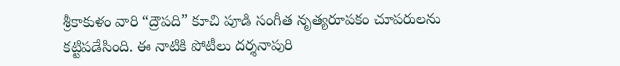శ్రీకాకుళం వారి “ద్రౌపది” కూచి పూడి సంగీత నృత్యరూపకం చూపరులను
కట్టిపడేసింది. ఈ నాటికి పోటీలు దర్శనాపురి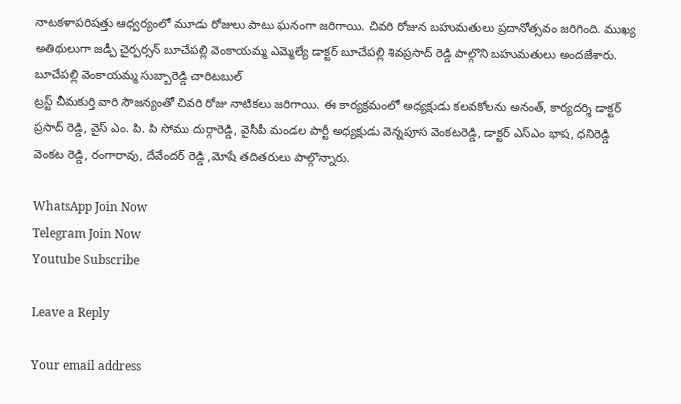నాటకళాపరిషత్తు ఆధ్వర్యంలో మూడు రోజులు పాటు ఘనంగా జరిగాయి. చివరి రోజున బహుమతులు ప్రదానోత్సవం జరిగింది. ముఖ్య అతిథులుగా జడ్పీ చైర్పర్సన్ బూచేపల్లి వెంకాయమ్మ ఎమ్మెల్యే డాక్టర్ బూచేపల్లి శివప్రసాద్ రెడ్డి పాల్గొని బహుమతులు అందజేశారు. బూచేపల్లి వెంకాయమ్మ సుబ్బారెడ్డి చారిటబుల్
ట్రస్ట్ చీమకుర్తి వారి సౌజన్యంతో చివరి రోజు నాటికలు జరిగాయి. ఈ కార్యక్రమంలో అధ్యక్షుడు కలవకోలను అనంత్, కార్యదర్శి డాక్టర్ ప్రసాద్ రెడ్డి, వైస్ ఎం. పి. పి సోము దుర్గారెడ్డి, వైసీపీ మండల పార్టీ అధ్యక్షుడు వెన్నపూస వెంకటరెడ్డి, డాక్టర్ ఎస్ఎం భాష, ధనిరెడ్డి వెంకట రెడ్డి, రంగారావు, దేవేందర్ రెడ్డి ,మోషే తదితరులు పాల్గొన్నారు.

WhatsApp Join Now
Telegram Join Now
Youtube Subscribe

Leave a Reply

Your email address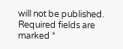will not be published. Required fields are marked *